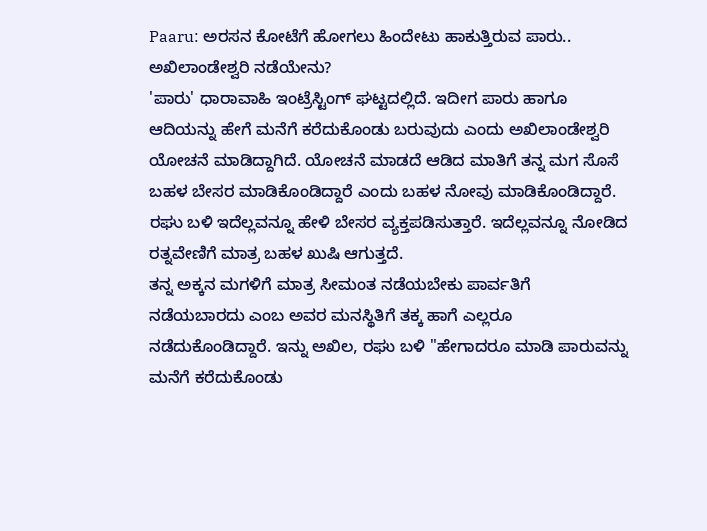Paaru: ಅರಸನ ಕೋಟೆಗೆ ಹೋಗಲು ಹಿಂದೇಟು ಹಾಕುತ್ತಿರುವ ಪಾರು.. ಅಖಿಲಾಂಡೇಶ್ವರಿ ನಡೆಯೇನು?
'ಪಾರು' ಧಾರಾವಾಹಿ ಇಂಟ್ರೆಸ್ಟಿಂಗ್ ಘಟ್ಟದಲ್ಲಿದೆ. ಇದೀಗ ಪಾರು ಹಾಗೂ ಆದಿಯನ್ನು ಹೇಗೆ ಮನೆಗೆ ಕರೆದುಕೊಂಡು ಬರುವುದು ಎಂದು ಅಖಿಲಾಂಡೇಶ್ವರಿ ಯೋಚನೆ ಮಾಡಿದ್ದಾಗಿದೆ. ಯೋಚನೆ ಮಾಡದೆ ಆಡಿದ ಮಾತಿಗೆ ತನ್ನ ಮಗ ಸೊಸೆ ಬಹಳ ಬೇಸರ ಮಾಡಿಕೊಂಡಿದ್ದಾರೆ ಎಂದು ಬಹಳ ನೋವು ಮಾಡಿಕೊಂಡಿದ್ದಾರೆ. ರಘು ಬಳಿ ಇದೆಲ್ಲವನ್ನೂ ಹೇಳಿ ಬೇಸರ ವ್ಯಕ್ತಪಡಿಸುತ್ತಾರೆ. ಇದೆಲ್ಲವನ್ನೂ ನೋಡಿದ ರತ್ನವೇಣಿಗೆ ಮಾತ್ರ ಬಹಳ ಖುಷಿ ಆಗುತ್ತದೆ.
ತನ್ನ ಅಕ್ಕನ ಮಗಳಿಗೆ ಮಾತ್ರ ಸೀಮಂತ ನಡೆಯಬೇಕು ಪಾರ್ವತಿಗೆ ನಡೆಯಬಾರದು ಎಂಬ ಅವರ ಮನಸ್ಥಿತಿಗೆ ತಕ್ಕ ಹಾಗೆ ಎಲ್ಲರೂ ನಡೆದುಕೊಂಡಿದ್ದಾರೆ. ಇನ್ನು ಅಖಿಲ, ರಘು ಬಳಿ "ಹೇಗಾದರೂ ಮಾಡಿ ಪಾರುವನ್ನು ಮನೆಗೆ ಕರೆದುಕೊಂಡು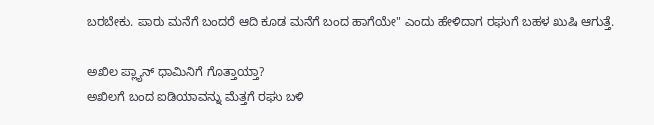ಬರಬೇಕು. ಪಾರು ಮನೆಗೆ ಬಂದರೆ ಆದಿ ಕೂಡ ಮನೆಗೆ ಬಂದ ಹಾಗೆಯೇ" ಎಂದು ಹೇಳಿದಾಗ ರಘುಗೆ ಬಹಳ ಖುಷಿ ಆಗುತ್ತೆ.

ಅಖಿಲ ಪ್ಲ್ಯಾನ್ ಧಾಮಿನಿಗೆ ಗೊತ್ತಾಯ್ತಾ?
ಅಖಿಲಗೆ ಬಂದ ಐಡಿಯಾವನ್ನು ಮೆತ್ತಗೆ ರಘು ಬಳಿ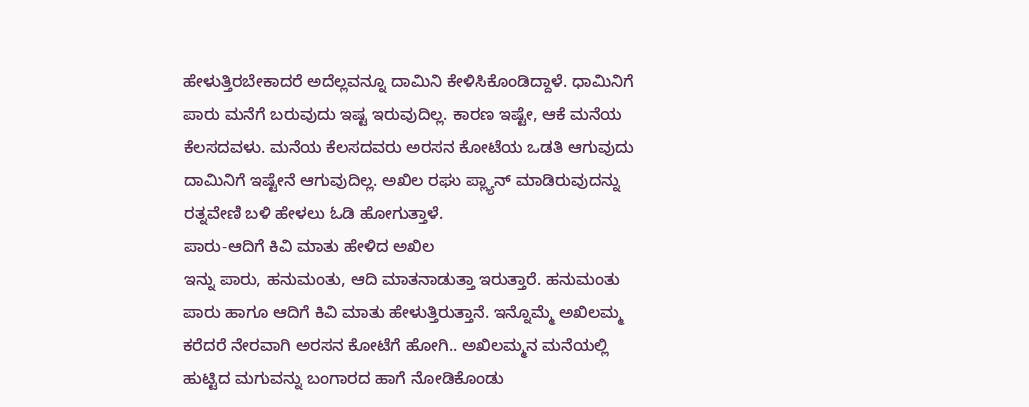ಹೇಳುತ್ತಿರಬೇಕಾದರೆ ಅದೆಲ್ಲವನ್ನೂ ದಾಮಿನಿ ಕೇಳಿಸಿಕೊಂಡಿದ್ದಾಳೆ. ಧಾಮಿನಿಗೆ ಪಾರು ಮನೆಗೆ ಬರುವುದು ಇಷ್ಟ ಇರುವುದಿಲ್ಲ. ಕಾರಣ ಇಷ್ಟೇ, ಆಕೆ ಮನೆಯ ಕೆಲಸದವಳು. ಮನೆಯ ಕೆಲಸದವರು ಅರಸನ ಕೋಟೆಯ ಒಡತಿ ಆಗುವುದು ದಾಮಿನಿಗೆ ಇಷ್ಟೇನೆ ಆಗುವುದಿಲ್ಲ. ಅಖಿಲ ರಘು ಪ್ಲ್ಯಾನ್ ಮಾಡಿರುವುದನ್ನು ರತ್ನವೇಣಿ ಬಳಿ ಹೇಳಲು ಓಡಿ ಹೋಗುತ್ತಾಳೆ.
ಪಾರು-ಆದಿಗೆ ಕಿವಿ ಮಾತು ಹೇಳಿದ ಅಖಿಲ
ಇನ್ನು ಪಾರು, ಹನುಮಂತು, ಆದಿ ಮಾತನಾಡುತ್ತಾ ಇರುತ್ತಾರೆ. ಹನುಮಂತು ಪಾರು ಹಾಗೂ ಆದಿಗೆ ಕಿವಿ ಮಾತು ಹೇಳುತ್ತಿರುತ್ತಾನೆ. ಇನ್ನೊಮ್ಮೆ ಅಖಿಲಮ್ಮ ಕರೆದರೆ ನೇರವಾಗಿ ಅರಸನ ಕೋಟೆಗೆ ಹೋಗಿ.. ಅಖಿಲಮ್ಮನ ಮನೆಯಲ್ಲಿ ಹುಟ್ಟಿದ ಮಗುವನ್ನು ಬಂಗಾರದ ಹಾಗೆ ನೋಡಿಕೊಂಡು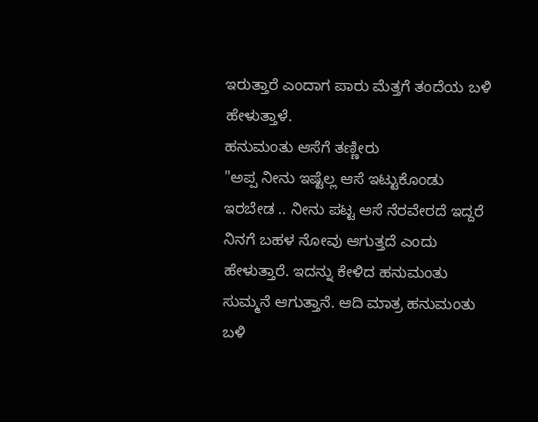ಇರುತ್ತಾರೆ ಎಂದಾಗ ಪಾರು ಮೆತ್ತಗೆ ತಂದೆಯ ಬಳಿ ಹೇಳುತ್ತಾಳೆ.
ಹನುಮಂತು ಆಸೆಗೆ ತಣ್ಣೀರು
"ಅಪ್ಪ ನೀನು ಇಷ್ಟೆಲ್ಲ ಆಸೆ ಇಟ್ಟುಕೊಂಡು ಇರಬೇಡ .. ನೀನು ಪಟ್ಟ ಆಸೆ ನೆರವೇರದೆ ಇದ್ದರೆ ನಿನಗೆ ಬಹಳ ನೋವು ಆಗುತ್ತದೆ ಎಂದು ಹೇಳುತ್ತಾರೆ. ಇದನ್ನು ಕೇಳಿದ ಹನುಮಂತು ಸುಮ್ಮನೆ ಆಗುತ್ತಾನೆ. ಆದಿ ಮಾತ್ರ ಹನುಮಂತು ಬಳಿ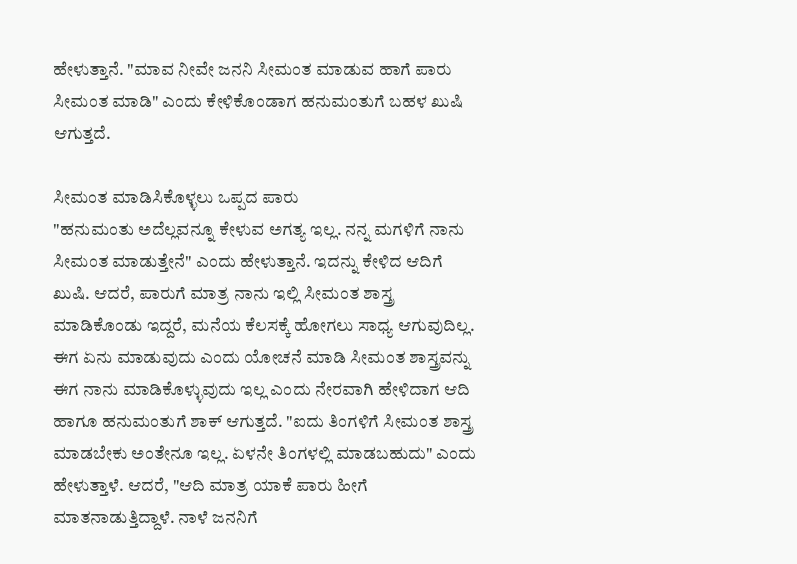ಹೇಳುತ್ತಾನೆ. "ಮಾವ ನೀವೇ ಜನನಿ ಸೀಮಂತ ಮಾಡುವ ಹಾಗೆ ಪಾರು ಸೀಮಂತ ಮಾಡಿ" ಎಂದು ಕೇಳಿಕೊಂಡಾಗ ಹನುಮಂತುಗೆ ಬಹಳ ಖುಷಿ ಆಗುತ್ತದೆ.

ಸೀಮಂತ ಮಾಡಿಸಿಕೊಳ್ಳಲು ಒಪ್ಪದ ಪಾರು
"ಹನುಮಂತು ಅದೆಲ್ಲವನ್ನೂ ಕೇಳುವ ಅಗತ್ಯ ಇಲ್ಲ. ನನ್ನ ಮಗಳಿಗೆ ನಾನು ಸೀಮಂತ ಮಾಡುತ್ತೇನೆ" ಎಂದು ಹೇಳುತ್ತಾನೆ. ಇದನ್ನು ಕೇಳಿದ ಆದಿಗೆ ಖುಷಿ. ಆದರೆ, ಪಾರುಗೆ ಮಾತ್ರ ನಾನು ಇಲ್ಲಿ ಸೀಮಂತ ಶಾಸ್ತ್ರ ಮಾಡಿಕೊಂಡು ಇದ್ದರೆ, ಮನೆಯ ಕೆಲಸಕ್ಕೆ ಹೋಗಲು ಸಾಧ್ಯ ಆಗುವುದಿಲ್ಲ. ಈಗ ಏನು ಮಾಡುವುದು ಎಂದು ಯೋಚನೆ ಮಾಡಿ ಸೀಮಂತ ಶಾಸ್ತ್ರವನ್ನು ಈಗ ನಾನು ಮಾಡಿಕೊಳ್ಳುವುದು ಇಲ್ಲ ಎಂದು ನೇರವಾಗಿ ಹೇಳಿದಾಗ ಆದಿ ಹಾಗೂ ಹನುಮಂತುಗೆ ಶಾಕ್ ಆಗುತ್ತದೆ. "ಐದು ತಿಂಗಳಿಗೆ ಸೀಮಂತ ಶಾಸ್ತ್ರ ಮಾಡಬೇಕು ಅಂತೇನೂ ಇಲ್ಲ. ಏಳನೇ ತಿಂಗಳಲ್ಲಿ ಮಾಡಬಹುದು" ಎಂದು ಹೇಳುತ್ತಾಳೆ. ಆದರೆ, "ಆದಿ ಮಾತ್ರ ಯಾಕೆ ಪಾರು ಹೀಗೆ ಮಾತನಾಡುತ್ತಿದ್ದಾಳೆ. ನಾಳೆ ಜನನಿಗೆ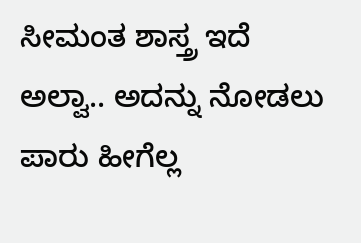ಸೀಮಂತ ಶಾಸ್ತ್ರ ಇದೆ ಅಲ್ವಾ.. ಅದನ್ನು ನೋಡಲು ಪಾರು ಹೀಗೆಲ್ಲ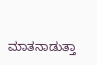ಮಾತನಾಡುತ್ತಾ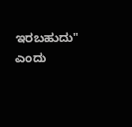ಇರಬಹುದು" ಎಂದು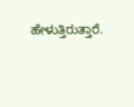ಹೇಳುತ್ತಿರುತ್ತಾರೆ.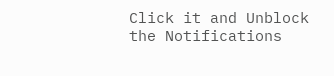Click it and Unblock the Notifications